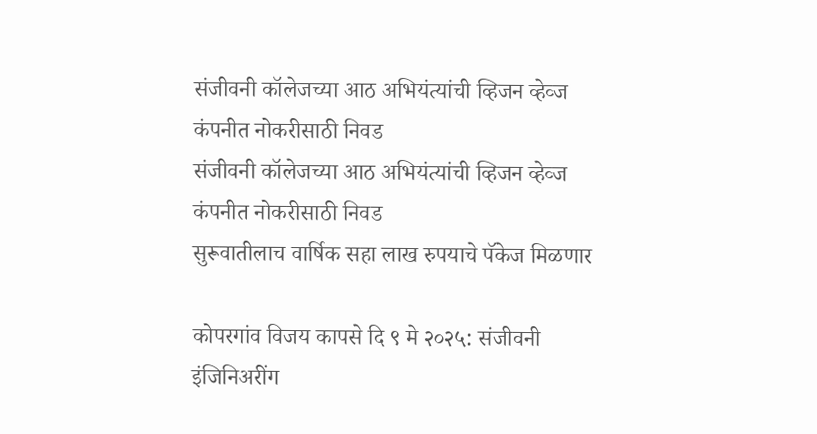संजीवनी कॉलेजच्या आठ अभियंत्यांची व्हिजन व्हेव्ज कंपनीत नोकरीसाठी निवड
संजीवनी कॉलेजच्या आठ अभियंत्यांची व्हिजन व्हेव्ज कंपनीत नोकरीसाठी निवड
सुरूवातीलाच वार्षिक सहा लाख रुपयाचे पॅकेज मिळणार

कोपरगांव विजय कापसे दि ९ मे २०२५: संजीवनी इंजिनिअरींग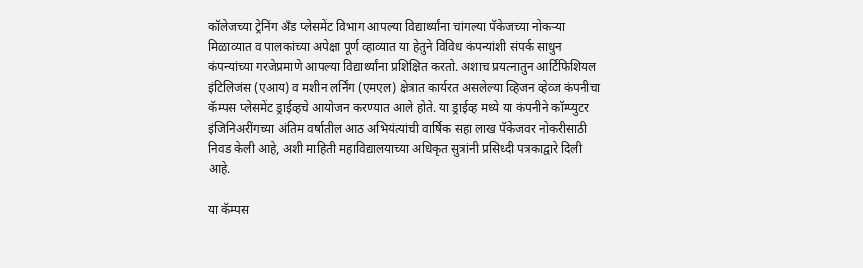कॉलेजच्या ट्रेनिंग अँड प्लेसमेंट विभाग आपल्या विद्यार्थ्यांना चांगल्या पॅकेजच्या नोकऱ्या मिळाव्यात व पालकांच्या अपेक्षा पूर्ण व्हाव्यात या हेतुने विविध कंपन्यांशी संपर्क साधुन कंपन्यांच्या गरजेप्रमाणे आपल्या विद्यार्थ्यांना प्रशिक्षित करतो. अशाच प्रयत्नातुन आर्टिफिशियल इंटिलिजंस (एआय) व मशीन लर्निंग (एमएल) क्षेत्रात कार्यरत असलेल्या व्हिजन व्हेव्ज कंपनीचा कॅम्पस प्लेसमेंट ड्राईव्हचे आयोजन करण्यात आले होते. या ड्राईव्ह मध्ये या कंपनीने कॉम्प्युटर इंजिनिअरींगच्या अंतिम वर्षातील आठ अभियंत्यांची वार्षिक सहा लाख पॅकेजवर नोकरीसाठी निवड केली आहे, अशी माहिती महाविद्यालयाच्या अधिकृत सुत्रांनी प्रसिध्दी पत्रकाद्वारे दिली आहे.

या कॅम्पस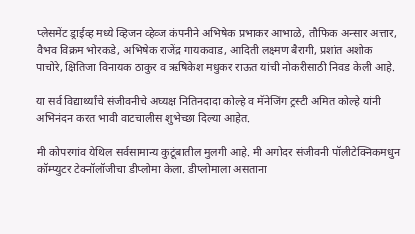प्लेसमेंट ड्राईव्ह मध्ये व्हिजन व्हेव्ज कंपनीने अभिषेक प्रभाकर आभाळे, तौफिक अन्सार अत्तार, वैभव विक्रम भोरकडे, अभिषेक राजेंद्र गायकवाड, आदिती लक्ष्मण बैरागी, प्रशांत अशोक पाचोरे, क्षितिजा विनायक ठाकुर व ऋषिकेश मधुकर राऊत यांची नोकरीसाठी निवड केली आहे.

या सर्व विद्यार्थ्यांचे संजीवनीचे अघ्यक्ष नितिनदादा कोल्हे व मॅनेजिंग ट्रस्टी अमित कोल्हे यांनी अभिनंदन करत भावी वाटचालीस शुभेच्छा दिल्या आहेत.

मी कोपरगांव येथिल सर्वसामान्य कुटूंबातील मुलगी आहे. मी अगोदर संजीवनी पॉलीटेक्निकमधुन कॉम्प्युटर टेक्नॉलॉजीचा डीप्लोमा केला. डीप्लोमाला असताना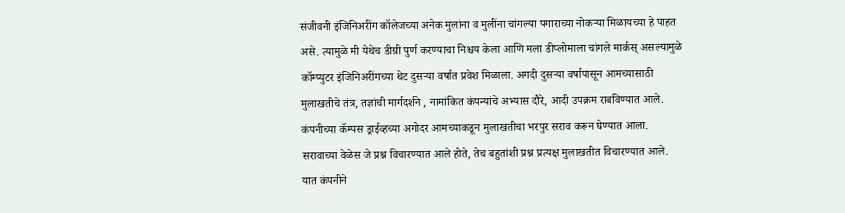संजीवनी इंजिनिअरींग कॉलेजच्या अनेक मुलांना व मुलींना चांगल्या पगाराच्या नोकऱ्या मिळायच्या हे पाहत असे. त्यामुळे मी येथेच डीग्री पुर्ण करण्याचा निश्चय केला आणि मला डीप्लोमाला चांगले मार्कस् असल्यामुळे कॉम्प्युटर इंजिनिअरींगच्या थेट दुसऱ्या वर्षात प्रवेश मिळाला. अगदी दुसऱ्या वर्षापासून आमच्यासाठी मुलाखतीचे तंत्र, तज्ञांची मार्गदर्शने , नामांकित कंपन्यांचे अभ्यास दौरे, आदी उपक्रम राबविण्यात आले. कंपनीच्या कॅम्पस ड्राईव्हच्या अगोदर आमच्याकडून मुलाखतीचा भरपुर सराव करून घेण्यात आला. सरावाच्या वेळेस जे प्रश्न विचारण्यात आले होते, तेच बहुतांशी प्रश्न प्रत्यक्ष मुलाखतीत विचारण्यात आले. यात कंपनीने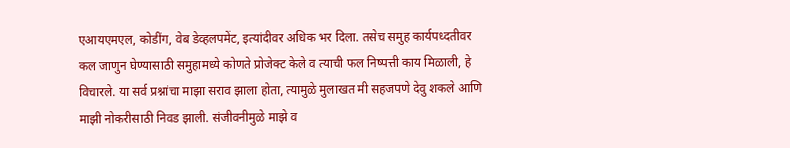एआयएमएल, कोडींग, वेब डेव्हलपमेंट, इत्यांदीवर अधिक भर दिला. तसेच समुह कार्यपध्दतीवर कल जाणुन घेण्यासाठी समुहामध्ये कोणते प्रोजेक्ट केले व त्याची फल निष्पत्ती काय मिळाली, हे विचारले. या सर्व प्रश्नांचा माझा सराव झाला होता, त्यामुळे मुलाखत मी सहजपणे देवु शकले आणि माझी नोकरीसाठी निवड झाली. संजीवनीमुळे माझे व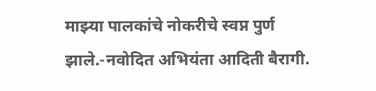माझ्या पालकांचे नोकरीचे स्वप्न पुर्ण झाले.-नवोदित अभियंता आदिती बैरागी.